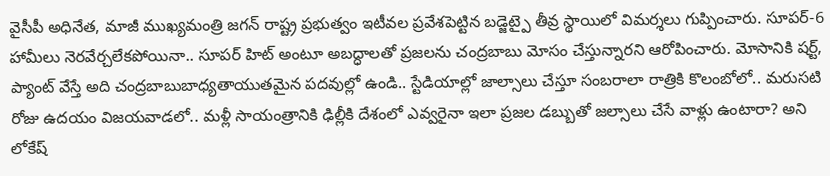వైసీపీ అధినేత, మాజీ ముఖ్యమంత్రి జగన్ రాష్ట్ర ప్రభుత్వం ఇటీవల ప్రవేశపెట్టిన బడ్జెట్పై తీవ్ర స్థాయిలో విమర్శలు గుప్పించారు. సూపర్-6 హామీలు నెరవేర్చలేకపోయినా.. సూపర్ హిట్ అంటూ అబద్ధాలతో ప్రజలను చంద్రబాబు మోసం చేస్తున్నారని ఆరోపించారు. మోసానికి షర్ట్, ప్యాంట్ వేస్తే అది చంద్రబాబుబాధ్యతాయుతమైన పదవుల్లో ఉండి.. స్టేడియాల్లో జాల్సాలు చేస్తూ సంబరాలా రాత్రికి కొలంబోలో.. మరుసటి రోజు ఉదయం విజయవాడలో.. మళ్లీ సాయంత్రానికి ఢిల్లీకి దేశంలో ఎవ్వరైనా ఇలా ప్రజల డబ్బుతో జల్సాలు చేసే వాళ్లు ఉంటారా? అని లోకేష్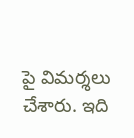పై విమర్శలు చేశారు. ఇది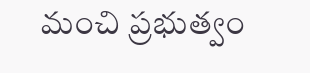మంచి ప్రభుత్వం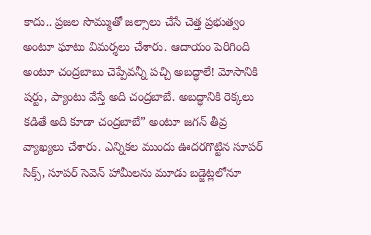కాదు.. ప్రజల సొమ్ముతో జల్సాలు చేసే చెత్త ప్రభుత్వం అంటూ ఘాటు విమర్శలు చేశారు. ఆదాయం పెరిగింది అంటూ చంద్రబాబు చెప్పేవన్నీ పచ్చి అబద్ధాలే! మోసానికి షర్టు, ప్యాంటు వేస్తే అది చంద్రబాబే. అబద్ధానికి రెక్కలు కడితే అది కూడా చంద్రబాబే” అంటూ జగన్ తీవ్ర వ్యాఖ్యలు చేశారు. ఎన్నికల ముందు ఊదరగొట్టిన సూపర్ సిక్స్, సూపర్ సెవెన్ హామీలను మూడు బడ్జెట్లలోనూ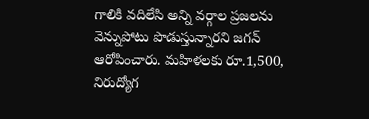గాలికి వదిలేసి అన్ని వర్గాల ప్రజలను వెన్నుపోటు పొడుస్తున్నారని జగన్ ఆరోపించారు. మహిళలకు రూ.1,500, నిరుద్యోగ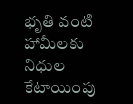భృతి వంటి హామీలకు నిధుల కేటాయింపు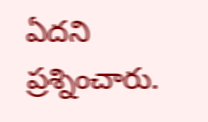ఏదని ప్రశ్నించారు.